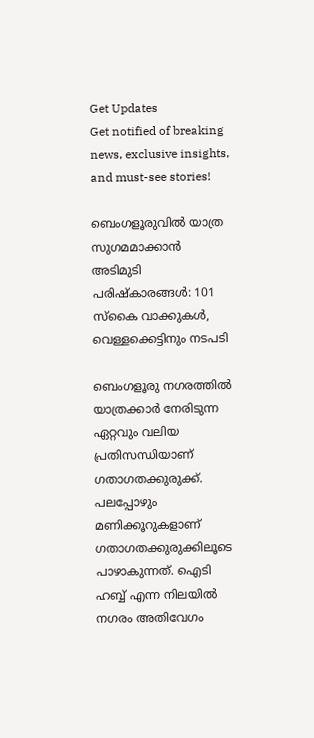Get Updates
Get notified of breaking news, exclusive insights, and must-see stories!

ബെംഗളൂരുവില്‍ യാത്ര സുഗമമാക്കാന്‍ അടിമുടി പരിഷ്‌കാരങ്ങള്‍: 101 സ്‌കൈ വാക്കുകള്‍, വെള്ളക്കെട്ടിനും നടപടി

ബെംഗളൂരു നഗരത്തില്‍ യാത്രക്കാര്‍ നേരിടുന്ന ഏറ്റവും വലിയ പ്രതിസന്ധിയാണ് ഗതാഗതക്കുരുക്ക്. പലപ്പോഴും മണിക്കൂറുകളാണ് ഗതാഗതക്കുരുക്കിലൂടെ പാഴാകുന്നത്. ഐടി ഹബ്ബ് എന്ന നിലയില്‍ നഗരം അതിവേഗം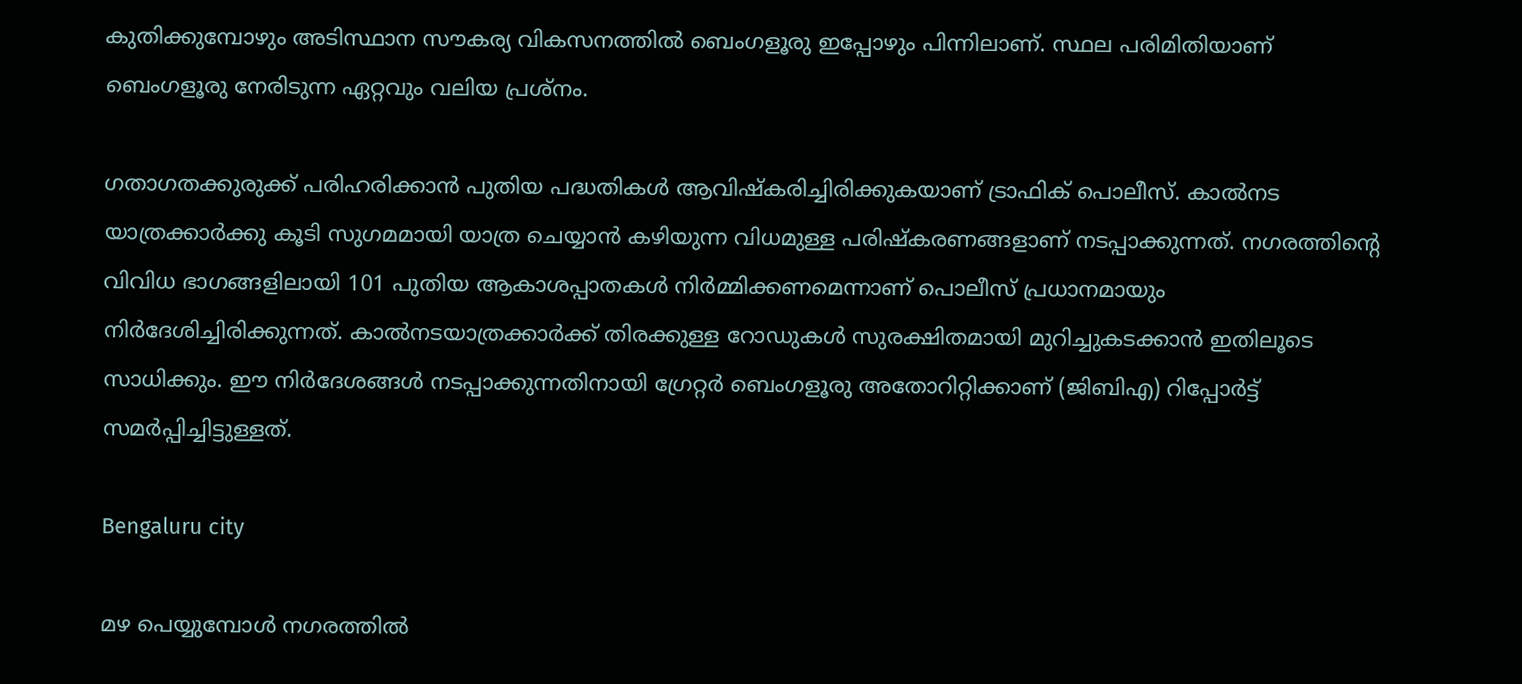കുതിക്കുമ്പോഴും അടിസ്ഥാന സൗകര്യ വികസനത്തില്‍ ബെംഗളൂരു ഇപ്പോഴും പിന്നിലാണ്. സ്ഥല പരിമിതിയാണ് ബെംഗളൂരു നേരിടുന്ന ഏറ്റവും വലിയ പ്രശ്‌നം.

ഗതാഗതക്കുരുക്ക് പരിഹരിക്കാന്‍ പുതിയ പദ്ധതികള്‍ ആവിഷ്‌കരിച്ചിരിക്കുകയാണ് ട്രാഫിക് പൊലീസ്. കാല്‍നട യാത്രക്കാര്‍ക്കു കൂടി സുഗമമായി യാത്ര ചെയ്യാന്‍ കഴിയുന്ന വിധമുള്ള പരിഷ്‌കരണങ്ങളാണ് നടപ്പാക്കുന്നത്. നഗരത്തിന്റെ വിവിധ ഭാഗങ്ങളിലായി 101 പുതിയ ആകാശപ്പാതകള്‍ നിര്‍മ്മിക്കണമെന്നാണ് പൊലീസ് പ്രധാനമായും നിര്‍ദേശിച്ചിരിക്കുന്നത്. കാല്‍നടയാത്രക്കാര്‍ക്ക് തിരക്കുള്ള റോഡുകള്‍ സുരക്ഷിതമായി മുറിച്ചുകടക്കാന്‍ ഇതിലൂടെ സാധിക്കും. ഈ നിര്‍ദേശങ്ങള്‍ നടപ്പാക്കുന്നതിനായി ഗ്രേറ്റര്‍ ബെംഗളൂരു അതോറിറ്റിക്കാണ് (ജിബിഎ) റിപ്പോര്‍ട്ട് സമര്‍പ്പിച്ചിട്ടുള്ളത്.

Bengaluru city

മഴ പെയ്യുമ്പോള്‍ നഗരത്തില്‍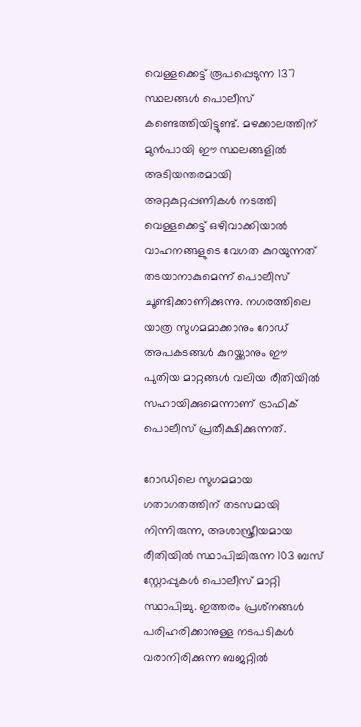വെള്ളക്കെട്ട് രൂപപ്പെടുന്ന 137 സ്ഥലങ്ങള്‍ പൊലീസ് കണ്ടെത്തിയിട്ടുണ്ട്. മഴക്കാലത്തിന് മുന്‍പായി ഈ സ്ഥലങ്ങളില്‍ അടിയന്തരമായി അറ്റകുറ്റപ്പണികള്‍ നടത്തി വെള്ളക്കെട്ട് ഒഴിവാക്കിയാല്‍ വാഹനങ്ങളുടെ വേഗത കുറയുന്നത് തടയാനാകുമെന്ന് പൊലീസ് ചൂണ്ടിക്കാണിക്കുന്നു. നഗരത്തിലെ യാത്ര സുഗമമാക്കാനും റോഡ് അപകടങ്ങള്‍ കുറയ്ക്കാനും ഈ പുതിയ മാറ്റങ്ങള്‍ വലിയ രീതിയില്‍ സഹായിക്കുമെന്നാണ് ട്രാഫിക് പൊലീസ് പ്രതീക്ഷിക്കുന്നത്.

റോഡിലെ സുഗമമായ ഗതാഗതത്തിന് തടസമായി നിന്നിരുന്ന, അശാസ്ത്രീയമായ രീതിയില്‍ സ്ഥാപിച്ചിരുന്ന 103 ബസ് സ്റ്റോപ്പുകള്‍ പൊലീസ് മാറ്റി സ്ഥാപിച്ചു. ഇത്തരം പ്രശ്‌നങ്ങള്‍ പരിഹരിക്കാനുള്ള നടപടികള്‍ വരാനിരിക്കുന്ന ബജറ്റില്‍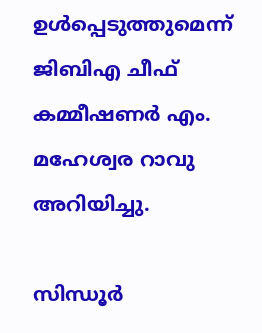ഉള്‍പ്പെടുത്തുമെന്ന് ജിബിഎ ചീഫ് കമ്മീഷണര്‍ എം. മഹേശ്വര റാവു അറിയിച്ചു.

സിന്ധൂര്‍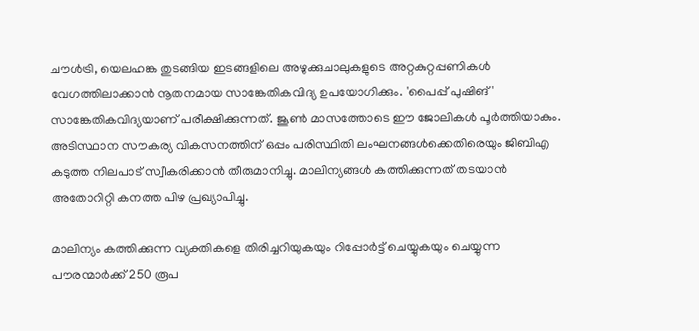ചൗള്‍ട്രി, യെലഹങ്ക തുടങ്ങിയ ഇടങ്ങളിലെ അഴുക്കുചാലുകളുടെ അറ്റകുറ്റപ്പണികള്‍ വേഗത്തിലാക്കാന്‍ നൂതനമായ സാങ്കേതികവിദ്യ ഉപയോഗിക്കും. 'പൈപ്പ് പുഷിങ്' സാങ്കേതികവിദ്യയാണ് പരീക്ഷിക്കുന്നത്. ജൂണ്‍ മാസത്തോടെ ഈ ജോലികള്‍ പൂര്‍ത്തിയാകും. അടിസ്ഥാന സൗകര്യ വികസനത്തിന് ഒപ്പം പരിസ്ഥിതി ലംഘനങ്ങള്‍ക്കെതിരെയും ജിബിഎ കടുത്ത നിലപാട് സ്വീകരിക്കാന്‍ തീരുമാനിച്ചു. മാലിന്യങ്ങള്‍ കത്തിക്കുന്നത് തടയാന്‍ അതോറിറ്റി കനത്ത പിഴ പ്രഖ്യാപിച്ചു.

മാലിന്യം കത്തിക്കുന്ന വ്യക്തികളെ തിരിച്ചറിയുകയും റിപ്പോര്‍ട്ട് ചെയ്യുകയും ചെയ്യുന്ന പൗരന്മാര്‍ക്ക് 250 രൂപ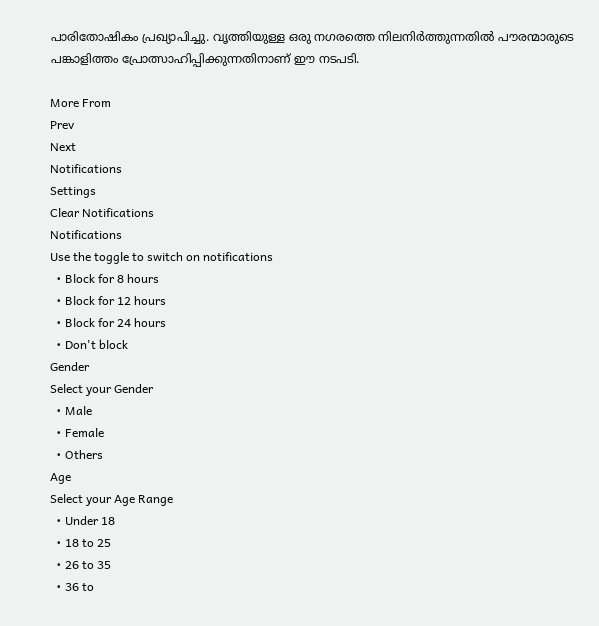പാരിതോഷികം പ്രഖ്യാപിച്ചു. വൃത്തിയുള്ള ഒരു നഗരത്തെ നിലനിര്‍ത്തുന്നതില്‍ പൗരന്മാരുടെ പങ്കാളിത്തം പ്രോത്സാഹിപ്പിക്കുന്നതിനാണ് ഈ നടപടി.

More From
Prev
Next
Notifications
Settings
Clear Notifications
Notifications
Use the toggle to switch on notifications
  • Block for 8 hours
  • Block for 12 hours
  • Block for 24 hours
  • Don't block
Gender
Select your Gender
  • Male
  • Female
  • Others
Age
Select your Age Range
  • Under 18
  • 18 to 25
  • 26 to 35
  • 36 to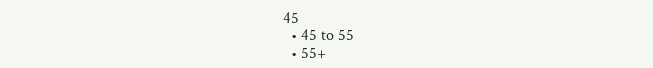45
  • 45 to 55
  • 55+